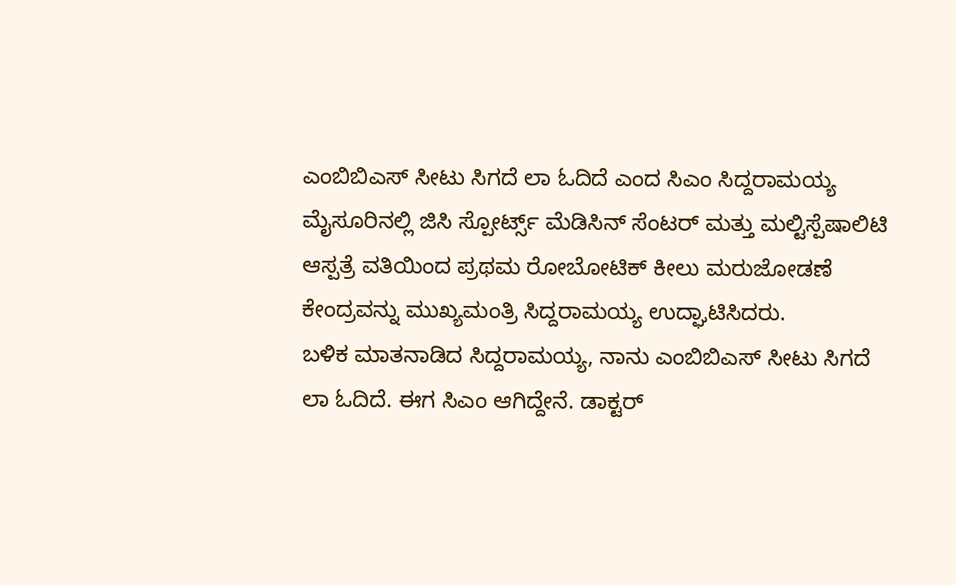ಎಂಬಿಬಿಎಸ್ ಸೀಟು ಸಿಗದೆ ಲಾ ಓದಿದೆ ಎಂದ ಸಿಎಂ ಸಿದ್ದರಾಮಯ್ಯ
ಮೈಸೂರಿನಲ್ಲಿ ಜಿಸಿ ಸ್ಪೋರ್ಟ್ಸ್ ಮೆಡಿಸಿನ್ ಸೆಂಟರ್ ಮತ್ತು ಮಲ್ಟಿಸ್ಪೆಷಾಲಿಟಿ ಆಸ್ಪತ್ರೆ ವತಿಯಿಂದ ಪ್ರಥಮ ರೋಬೋಟಿಕ್ ಕೀಲು ಮರುಜೋಡಣೆ ಕೇಂದ್ರವನ್ನು ಮುಖ್ಯಮಂತ್ರಿ ಸಿದ್ದರಾಮಯ್ಯ ಉದ್ಘಾಟಿಸಿದರು.
ಬಳಿಕ ಮಾತನಾಡಿದ ಸಿದ್ದರಾಮಯ್ಯ, ನಾನು ಎಂಬಿಬಿಎಸ್ ಸೀಟು ಸಿಗದೆ ಲಾ ಓದಿದೆ. ಈಗ ಸಿಎಂ ಆಗಿದ್ದೇನೆ. ಡಾಕ್ಟರ್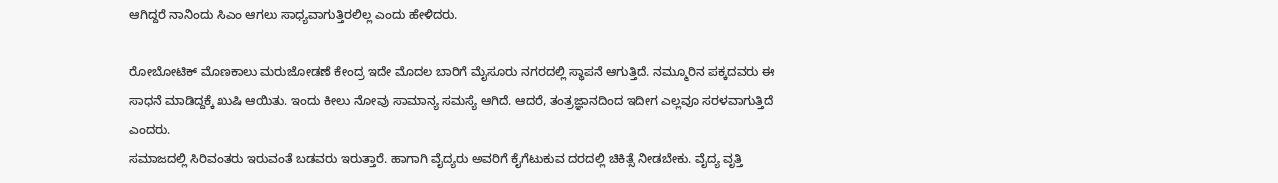ಆಗಿದ್ದರೆ ನಾನಿಂದು ಸಿಎಂ ಆಗಲು ಸಾಧ್ಯವಾಗುತ್ತಿರಲಿಲ್ಲ ಎಂದು ಹೇಳಿದರು.

ರೋಬೋಟಿಕ್ ಮೊಣಕಾಲು ಮರುಜೋಡಣೆ ಕೇಂದ್ರ ಇದೇ ಮೊದಲ ಬಾರಿಗೆ ಮೈಸೂರು ನಗರದಲ್ಲಿ ಸ್ಥಾಪನೆ ಆಗುತ್ತಿದೆ. ನಮ್ಮೂರಿನ ಪಕ್ಕದವರು ಈ ಸಾಧನೆ ಮಾಡಿದ್ದಕ್ಕೆ ಖುಷಿ ಆಯಿತು. ಇಂದು ಕೀಲು ನೋವು ಸಾಮಾನ್ಯ ಸಮಸ್ಯೆ ಆಗಿದೆ. ಆದರೆ, ತಂತ್ರಜ್ಞಾನದಿಂದ ಇದೀಗ ಎಲ್ಲವೂ ಸರಳವಾಗುತ್ತಿದೆ ಎಂದರು.
ಸಮಾಜದಲ್ಲಿ ಸಿರಿವಂತರು ಇರುವಂತೆ ಬಡವರು ಇರುತ್ತಾರೆ. ಹಾಗಾಗಿ ವೈದ್ಯರು ಅವರಿಗೆ ಕೈಗೆಟುಕುವ ದರದಲ್ಲಿ ಚಿಕಿತ್ಸೆ ನೀಡಬೇಕು. ವೈದ್ಯ ವೃತ್ತಿ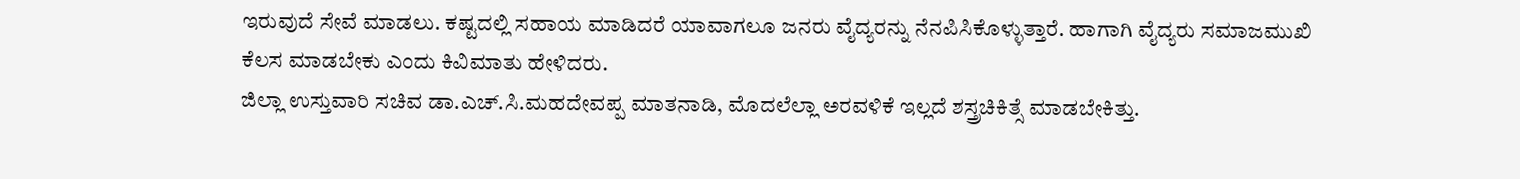ಇರುವುದೆ ಸೇವೆ ಮಾಡಲು. ಕಷ್ಟದಲ್ಲಿ ಸಹಾಯ ಮಾಡಿದರೆ ಯಾವಾಗಲೂ ಜನರು ವೈದ್ಯರನ್ನು ನೆನಪಿಸಿಕೊಳ್ಳುತ್ತಾರೆ. ಹಾಗಾಗಿ ವೈದ್ಯರು ಸಮಾಜಮುಖಿ ಕೆಲಸ ಮಾಡಬೇಕು ಎಂದು ಕಿವಿಮಾತು ಹೇಳಿದರು.
ಜಿಲ್ಲಾ ಉಸ್ತುವಾರಿ ಸಚಿವ ಡಾ.ಎಚ್.ಸಿ.ಮಹದೇವಪ್ಪ ಮಾತನಾಡಿ, ಮೊದಲೆಲ್ಲಾ ಅರವಳಿಕೆ ಇಲ್ಲದೆ ಶಸ್ತ್ರಚಿಕಿತ್ಸೆ ಮಾಡಬೇಕಿತ್ತು.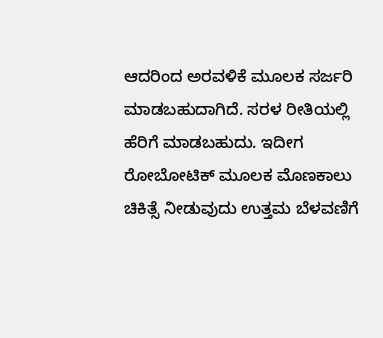ಆದರಿಂದ ಅರವಳಿಕೆ ಮೂಲಕ ಸರ್ಜರಿ ಮಾಡಬಹುದಾಗಿದೆ. ಸರಳ ರೀತಿಯಲ್ಲಿ ಹೆರಿಗೆ ಮಾಡಬಹುದು. ಇದೀಗ ರೋಬೋಟಿಕ್ ಮೂಲಕ ಮೊಣಕಾಲು ಚಿಕಿತ್ಸೆ ನೀಡುವುದು ಉತ್ತಮ ಬೆಳವಣಿಗೆ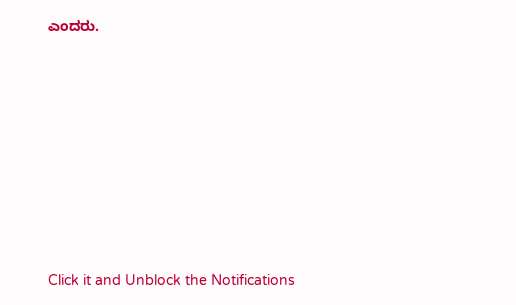ಎಂದರು.












Click it and Unblock the Notifications